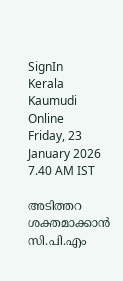SignIn
Kerala Kaumudi Online
Friday, 23 January 2026 7.40 AM IST

അടിത്തറ ശക്തമാക്കാൻ സി.പി.എം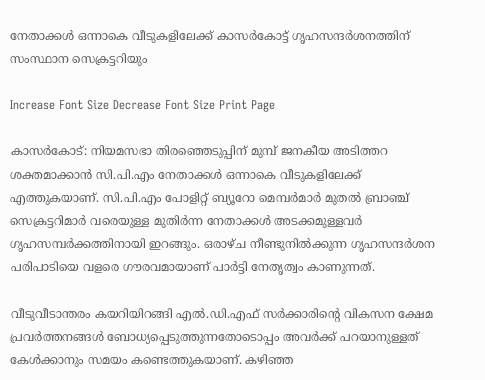നേതാക്കൾ ഒന്നാകെ വീടുകളിലേക്ക് കാസർകോട്ട് ഗൃഹസന്ദർശനത്തിന് സംസ്ഥാന സെക്രട്ടറിയും

Increase Font Size Decrease Font Size Print Page

കാസർകോട്: നിയമസഭാ തിരഞ്ഞെടുപ്പിന് മുമ്പ് ജനകീയ അടിത്തറ ശക്തമാക്കാൻ സി.പി.എം നേതാക്കൾ ഒന്നാകെ വീടുകളിലേക്ക് എത്തുകയാണ്. സി.പി.എം പോളിറ്റ് ബ്യൂറോ മെമ്പർമാർ മുതൽ ബ്രാഞ്ച് സെക്രട്ടറിമാർ വരെയുള്ള മുതിർന്ന നേതാക്കൾ അടക്കമുള്ളവർ ഗൃഹസമ്പർക്കത്തിനായി ഇറങ്ങും. ഒരാഴ്ച നീണ്ടുനിൽക്കുന്ന ഗൃഹസന്ദർശന പരിപാടിയെ വളരെ ഗൗരവമായാണ് പാർട്ടി നേതൃത്വം കാണുന്നത്.

വീടുവീടാന്തരം കയറിയിറങ്ങി എൽ.ഡി.എഫ് സർക്കാരിന്റെ വികസന ക്ഷേമ പ്രവർത്തനങ്ങൾ ബോധ്യപ്പെടുത്തുന്നതോടൊപ്പം അവർക്ക് പറയാനുള്ളത് കേൾക്കാനും സമയം കണ്ടെത്തുകയാണ്. കഴിഞ്ഞ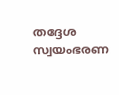തദ്ദേശ സ്വയംഭരണ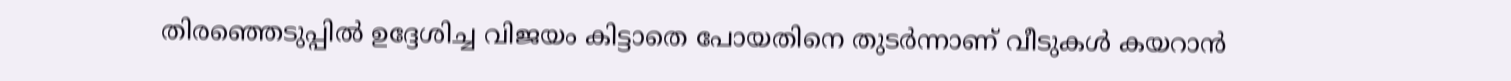തിരഞ്ഞെടുപ്പിൽ ഉദ്ദേശിച്ച വിജയം കിട്ടാതെ പോയതിനെ തുടർന്നാണ് വീടുകൾ കയറാൻ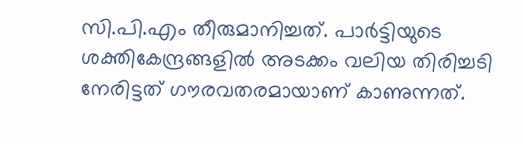സി.പി.എം തീരുമാനിച്ചത്. പാർട്ടിയുടെ ശക്തികേന്ദ്രങ്ങളിൽ അടക്കം വലിയ തിരിച്ചടി നേരിട്ടത് ഗൗരവതരമായാണ് കാണുന്നത്.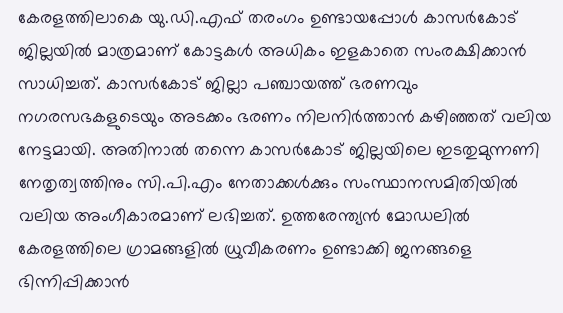കേരളത്തിലാകെ യു.ഡി.എഫ് തരംഗം ഉണ്ടായപ്പോൾ കാസർകോട് ജില്ലയിൽ മാത്രമാണ് കോട്ടകൾ അധികം ഇളകാതെ സംരക്ഷിക്കാൻ സാധിച്ചത്. കാസർകോട് ജില്ലാ പഞ്ചായത്ത് ഭരണവും നഗരസഭകളുടെയും അടക്കം ഭരണം നിലനിർത്താൻ കഴിഞ്ഞത് വലിയ നേട്ടമായി. അതിനാൽ തന്നെ കാസർകോട് ജില്ലയിലെ ഇടതുമുന്നണി നേതൃത്വത്തിനും സി.പി.എം നേതാക്കൾക്കും സംസ്ഥാനസമിതിയിൽ വലിയ അംഗീകാരമാണ് ലഭിച്ചത്. ഉത്തരേന്ത്യൻ മോഡലിൽ കേരളത്തിലെ ഗ്രാമങ്ങളിൽ ധ്രുവീകരണം ഉണ്ടാക്കി ജനങ്ങളെ ഭിന്നിപ്പിക്കാൻ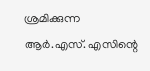ശ്രമിക്കുന്ന ആർ.എസ്. എസിന്റെ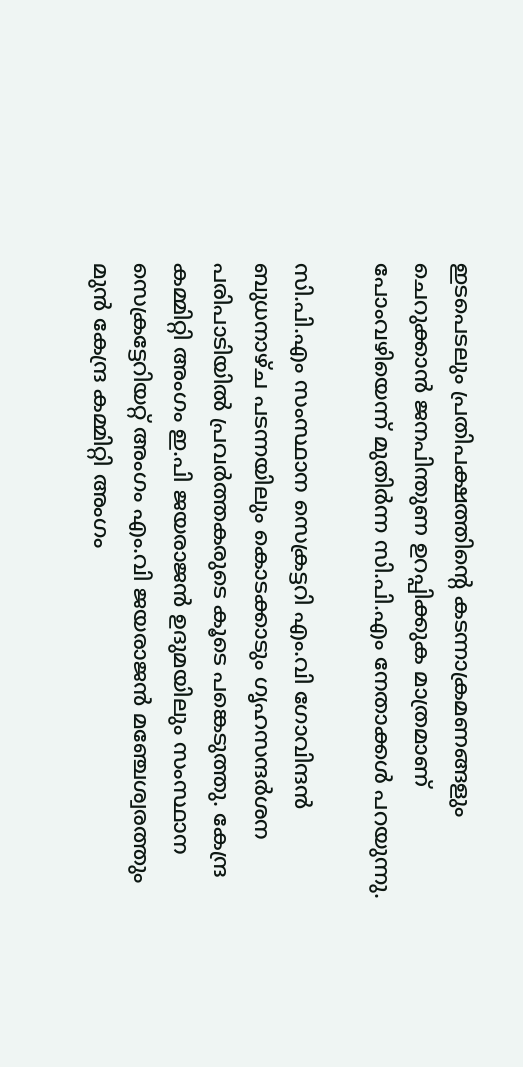ഇടപെടലും പ്രതിപക്ഷത്തിന്റെ കടന്നാക്രമണങ്ങളും ചെറുക്കാൻ ജനപിന്തുണ ഉറപ്പിക്കുക മാത്രമാണ് പോംവഴിയെന്ന് മുതിർന്ന സി.പി.എം നേതാക്കൾ പറയുന്നു.

സി.പി.എം സംസ്ഥാന സെക്രട്ടറി എം.വി ഗോവിന്ദൻ ബുധനാഴ്ച പടന്നയിലും കൊടക്കാടും ഗൃഹസന്ദർശന പരിപാടിയിൽ പ്രവർത്തകരുടെ കൂടെ പങ്കെടുത്തു. കേന്ദ്ര കമ്മിറ്റി അംഗം ഇ.പി ജയരാജൻ ഉദുമയിലും സംസ്ഥാന സെക്രട്ടേറിയറ്റ് അംഗം എം.വി ജയരാജൻ മഞ്ചേശ്വരത്തും മുൻ കേന്ദ്ര കമ്മിറ്റി അംഗം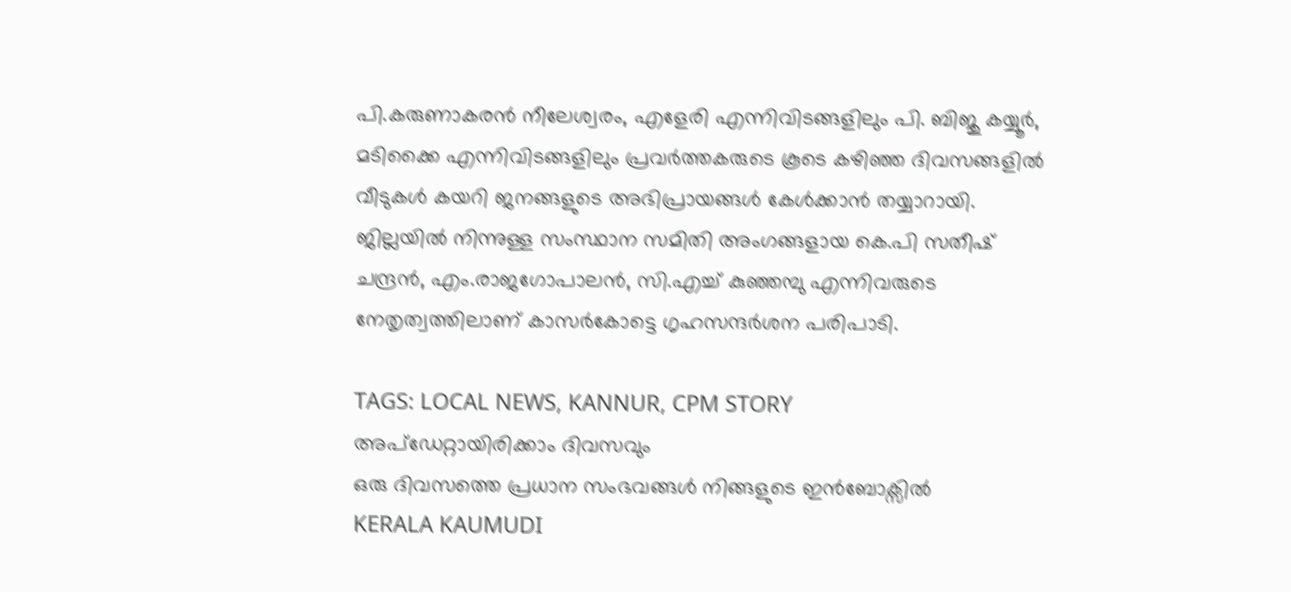പി.കരുണാകരൻ നീലേശ്വരം, എളേരി എന്നിവിടങ്ങളിലും പി. ബിജു കയ്യൂർ, മടിക്കൈ എന്നിവിടങ്ങളിലും പ്രവർത്തകരുടെ കൂടെ കഴിഞ്ഞ ദിവസങ്ങളിൽ വീടുകൾ കയറി ജനങ്ങളുടെ അഭിപ്രായങ്ങൾ കേൾക്കാൻ തയ്യാറായി. ജില്ലയിൽ നിന്നുള്ള സംസ്ഥാന സമിതി അംഗങ്ങളായ കെ.പി സതീഷ് ചന്ദ്രൻ, എം.രാജഗോപാലൻ, സി.എച്ച് കുഞ്ഞമ്പു എന്നിവരുടെ നേതൃത്വത്തിലാണ് കാസർകോട്ടെ ഗൃഹസന്ദർശന പരിപാടി.

TAGS: LOCAL NEWS, KANNUR, CPM STORY
അപ്ഡേറ്റായിരിക്കാം ദിവസവും
ഒരു ദിവസത്തെ പ്രധാന സംഭവങ്ങൾ നിങ്ങളുടെ ഇൻബോക്സിൽ
KERALA KAUMUDI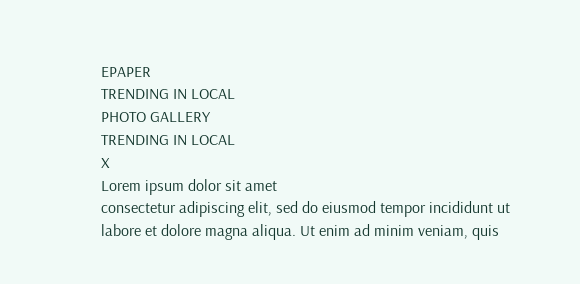EPAPER
TRENDING IN LOCAL
PHOTO GALLERY
TRENDING IN LOCAL
X
Lorem ipsum dolor sit amet
consectetur adipiscing elit, sed do eiusmod tempor incididunt ut labore et dolore magna aliqua. Ut enim ad minim veniam, quis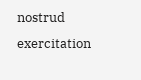nostrud exercitation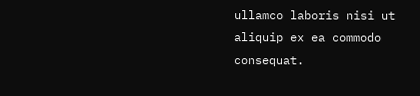ullamco laboris nisi ut aliquip ex ea commodo consequat.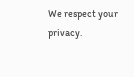We respect your privacy.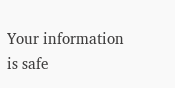Your information is safe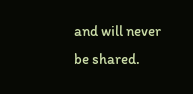and will never be shared.